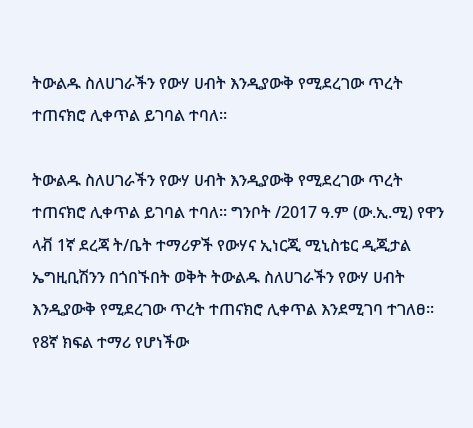ትውልዱ ስለሀገራችን የውሃ ሀብት እንዲያውቅ የሚደረገው ጥረት ተጠናክሮ ሊቀጥል ይገባል ተባለ፡፡

ትውልዱ ስለሀገራችን የውሃ ሀብት እንዲያውቅ የሚደረገው ጥረት ተጠናክሮ ሊቀጥል ይገባል ተባለ፡፡ ግንቦት /2017 ዓ.ም (ው.ኢ.ሚ) የዋን ላቭ 1ኛ ደረጃ ት/ቤት ተማሪዎች የውሃና ኢነርጂ ሚኒስቴር ዲጂታል ኤግዚቢሽንን በጎበኙበት ወቅት ትውልዱ ስለሀገራችን የውሃ ሀብት እንዲያውቅ የሚደረገው ጥረት ተጠናክሮ ሊቀጥል እንደሚገባ ተገለፀ፡፡ የ8ኛ ክፍል ተማሪ የሆነችው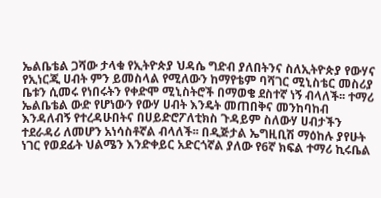ኤልቤቴል ጋሻው ታላቁ የኢትዮጵያ ህዳሴ ግድብ ያለበትንና ስለኢትዮጵያ የውሃና የኢነርጂ ሀብት ምን ይመስላል የሚለውን ከማየቴም ባሻገር ሚኒስቴር መስሪያ ቤቱን ሲመሩ የነበሩትን የቀድሞ ሚኒስትሮች በማወቄ ደስተኛ ነኝ ብላለች፡፡ ተማሪ ኤልቤቴል ውድ የሆነውን የውሃ ሀብት እንዴት መጠበቅና መንከባከብ እንዳለብኝ የተረዳሁበትና በሀይድሮፖለቲክስ ጉዳይም ስለውሃ ሀብታችን ተደራዳሪ ለመሆን አነሳስቶኛል ብላለች፡፡ በዲጅታል ኤግዚቢሽ ማዕከሉ ያየሁት ነገር የወደፊት ህልሜን እንድቀይር አድርጎኛል ያለው የ6ኛ ክፍል ተማሪ ኪሩቤል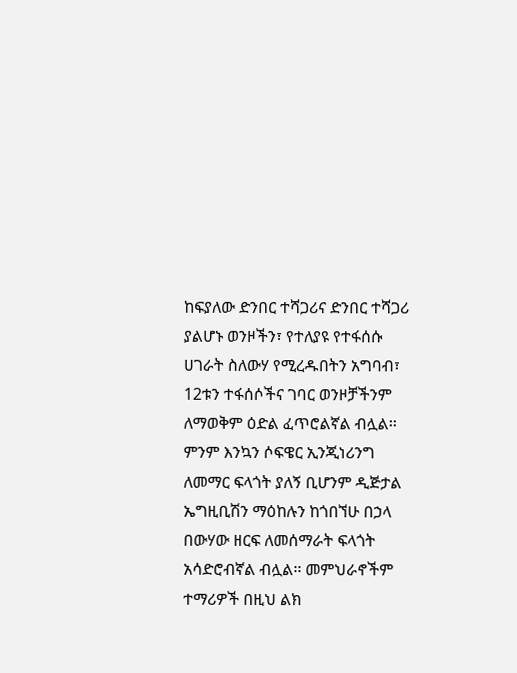ከፍያለው ድንበር ተሻጋሪና ድንበር ተሻጋሪ ያልሆኑ ወንዞችን፣ የተለያዩ የተፋሰሱ ሀገራት ስለውሃ የሚረዱበትን አግባብ፣ 12ቱን ተፋሰሶችና ገባር ወንዞቻችንም ለማወቅም ዕድል ፈጥሮልኛል ብሏል፡፡ ምንም እንኳን ሶፍዌር ኢንጂነሪንግ ለመማር ፍላጎት ያለኝ ቢሆንም ዲጅታል ኤግዚቢሽን ማዕከሉን ከጎበኘሁ በኃላ በውሃው ዘርፍ ለመሰማራት ፍላጎት አሳድሮብኛል ብሏል፡፡ መምህራኖችም ተማሪዎች በዚህ ልክ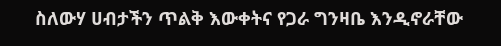ስለውሃ ሀብታችን ጥልቅ እውቀትና የጋራ ግንዛቤ እንዲኖራቸው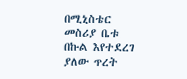በሚኒስቴር መስሪያ ቤቱ በኩል እየተደረገ ያለው ጥረት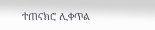ተጠናክሮ ሊቀጥል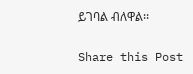ይገባል ብለዋል፡፡

Share this Post